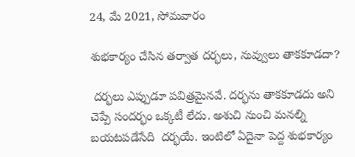24, మే 2021, సోమవారం

శుభకార్యం చేసిన తర్వాత దర్భలు, నువ్వులు తాకకూడదా?

 దర్భలు ఎప్పుడూ పవిత్రమైనవే. దర్భను తాకకూడదు అని చెప్పే సందర్భం ఒక్కటీ లేదు. అశుచి నుంచి మనల్ని బయటపడేసేది  దర్భయే. ఇంటిలో ఏదైనా పెద్ద శుభకార్యం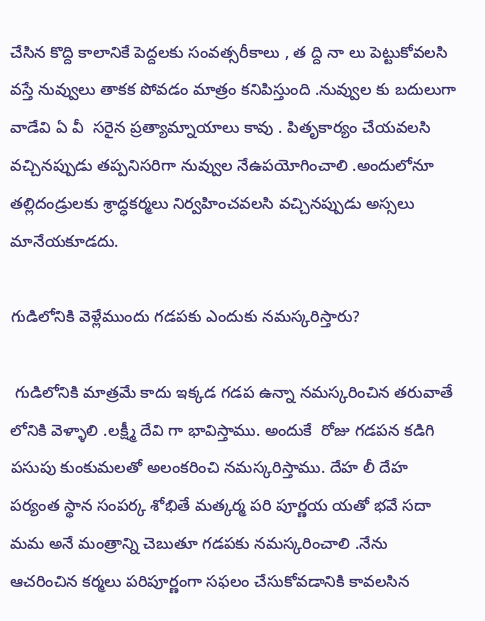చేసిన కొద్ది కాలానికే పెద్దలకు సంవత్సరీకాలు , త ద్ది నా లు పెట్టుకోవలసి వస్తే నువ్వులు తాకక పోవడం మాత్రం కనిపిస్తుంది .నువ్వుల కు బదులుగా వాడేవి ఏ వీ  సరైన ప్రత్యామ్నాయాలు కావు . పితృకార్యం చేయవలసి వచ్చినప్పుడు తప్పనిసరిగా నువ్వుల నేఉపయోగించాలి .అందులోనూ తల్లిదండ్రులకు శ్రాద్ధకర్మలు నిర్వహించవలసి వచ్చినప్పుడు అస్సలు మానేయకూడదు.

గుడిలోనికి వెళ్లేముందు గడపకు ఎందుకు నమస్కరిస్తారు?

 గుడిలోనికి మాత్రమే కాదు ఇక్కడ గడప ఉన్నా నమస్కరించిన తరువాతే లోనికి వెళ్ళాలి .లక్ష్మీ దేవి గా భావిస్తాము. అందుకే  రోజు గడపన కడిగి పసుపు కుంకుమలతో అలంకరించి నమస్కరిస్తాము. దేహ లీ దేహ పర్యంత స్థాన సంపర్క శోభితే మత్కర్మ పరి పూర్ణయ యతో భవే సదా మమ అనే మంత్రాన్ని చెబుతూ గడపకు నమస్కరించాలి .నేను ఆచరించిన కర్మలు పరిపూర్ణంగా సఫలం చేసుకోవడానికి కావలసిన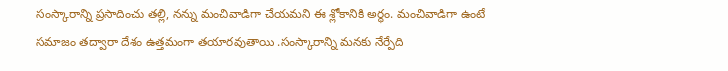సంస్కారాన్ని ప్రసాదించు తల్లి, నన్ను మంచివాడిగా చేయమని ఈ శ్లోకానికి అర్థం. మంచివాడిగా ఉంటే సమాజం తద్వారా దేశం ఉత్తమంగా తయారవుతాయి .సంస్కారాన్ని మనకు నేర్పేది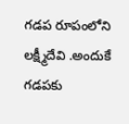గడప రూపంలోని లక్ష్మీదేవి .అందుకే గడపకు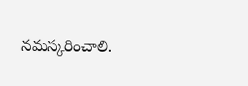నమస్కరించాలి.